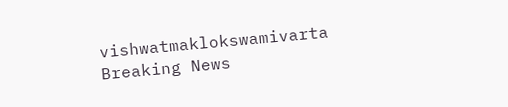vishwatmaklokswamivarta
Breaking News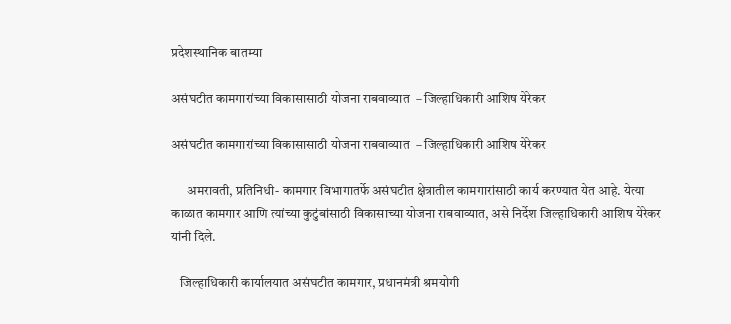प्रदेशस्थानिक बातम्या

असंघटीत कामगारांच्या विकासासाठी योजना राबवाव्यात  – जिल्हाधिकारी आशिष येरेकर

असंघटीत कामगारांच्या विकासासाठी योजना राबवाव्यात  – जिल्हाधिकारी आशिष येरेकर

      अमरावती, प्रतिनिधी- कामगार विभागातर्फे असंघटीत क्षेत्रातील कामगारांसाठी कार्य करण्यात येत आहे. येत्या काळात कामगार आणि त्यांच्या कुटुंबांसाठी विकासाच्या योजना राबवाव्यात, असे निर्देश जिल्हाधिकारी आशिष येरेकर यांनी दिले.

   जिल्हाधिकारी कार्यालयात असंघटीत कामगार, प्रधानमंत्री श्रमयोगी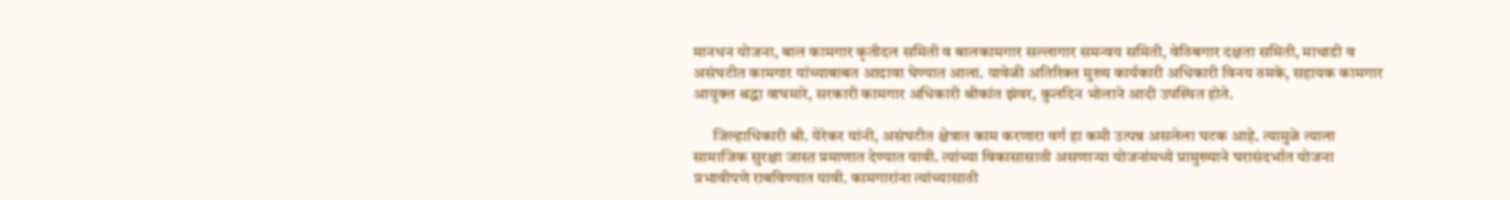मानधन योजना, बाल कामगार कृतीदल समिती व बालकामगार सल्‍लागार समन्‍वय समिती, वेठिबगार दक्षता समिती, माथाडी व असंघटीत कामगार यांच्याबाबत आढावा घेण्यात आला. यावेळी अतिरिक्त मुख्य कार्यकारी अधिकारी विनय ठमके, सहायक कामगार आयुक्त श्रद्धा वाघमारे, सरकारी कामगार अधिकारी श्रीकांत झंवर, कुलदिन भोलाने आदी उपस्थित होते.

      जिल्हाधिकारी श्री. येरेकर यांनी, असंघटीत क्षेत्रात काम करणारा वर्ग हा कमी उत्पन्न असलेला घटक आहे. त्यामुळे त्याला सामाजिक सुरक्षा जास्त प्रमाणात देण्यात यावी. त्यांच्या विकासासाठी असणाऱ्या योजनांमध्ये प्रामुख्याने घरासंदर्भात योजना प्रभावीपणे राबविण्यात यावी. कामगारांना त्यांच्यासाठी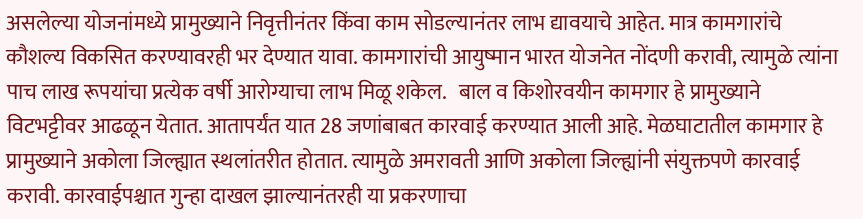असलेल्या योजनांमध्ये प्रामुख्याने निवृत्तीनंतर किंवा काम सोडल्यानंतर लाभ द्यावयाचे आहेत. मात्र कामगारांचे कौशल्य विकसित करण्यावरही भर देण्यात यावा. कामगारांची आयुष्मान भारत योजनेत नोंदणी करावी, त्यामुळे त्यांना पाच लाख रूपयांचा प्रत्येक वर्षी आरोग्याचा लाभ मिळू शकेल.   बाल व किशोरवयीन कामगार हे प्रामुख्याने विटभट्टीवर आढळून येतात. आतापर्यंत यात 28 जणांबाबत कारवाई करण्यात आली आहे. मेळघाटातील कामगार हे प्रामुख्याने अकोला जिल्ह्यात स्थलांतरीत होतात. त्यामुळे अमरावती आणि अकोला जिल्ह्यांनी संयुक्तपणे कारवाई करावी. कारवाईपश्चात गुन्हा दाखल झाल्यानंतरही या प्रकरणाचा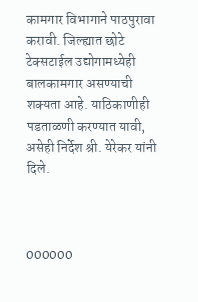कामगार विभागाने पाठपुरावा करावी. जिल्ह्यात छोटे टेक्सटाईल उद्योगामध्येही बालकामगार असण्याची शक्यता आहे. याठिकाणीही पडताळणी करण्यात यावी, असेही निर्देश श्री. येरेकर यांनी दिले.



000000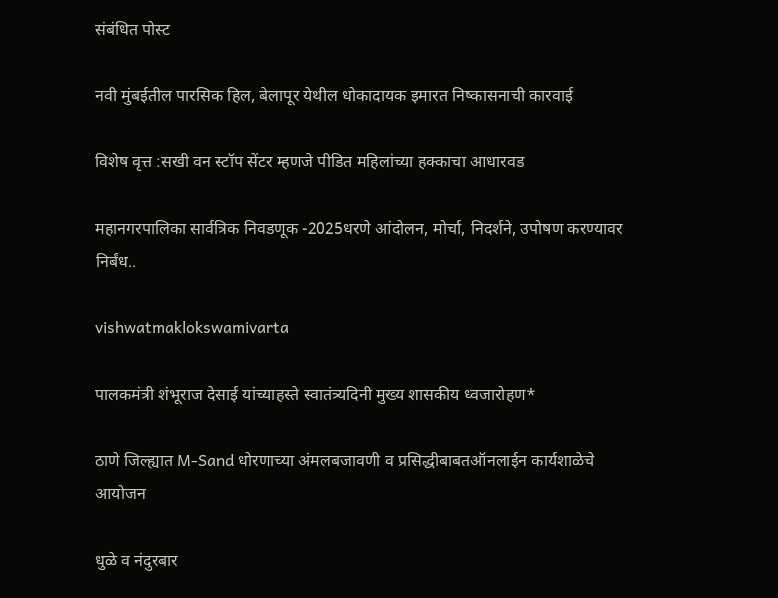संबंधित पोस्ट

नवी मुंबईतील पारसिक हिल, बेलापूर येथील धोकादायक इमारत निष्कासनाची कारवाई

विशेष वृत्त :सखी वन स्टॉप सेंटर म्हणजे पीडित महिलांच्या हक्काचा आधारवड

महानगरपालिका सार्वत्रिक निवडणूक -2025धरणे आंदोलन, मोर्चा, निदर्शने, उपोषण करण्यावर निर्बंध..

vishwatmaklokswamivarta

पालकमंत्री शंभूराज देसाई यांच्याहस्ते स्वातंत्र्यदिनी मुख्य शासकीय ध्वजारोहण*

ठाणे जिल्ह्यात M-Sand धोरणाच्या अंमलबजावणी व प्रसिद्धीबाबतऑनलाईन कार्यशाळेचे आयोजन

धुळे व नंदुरबार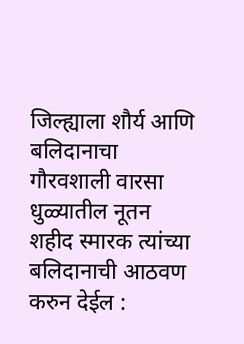जिल्ह्याला शौर्य आणि बलिदानाचा गौरवशाली वारसा धुळ्यातील नूतन शहीद स्मारक त्यांच्या बलिदानाची आठवण करुन देईल :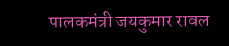पालकमंत्री जयकुमार रावल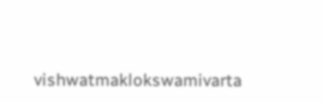vishwatmaklokswamivarta